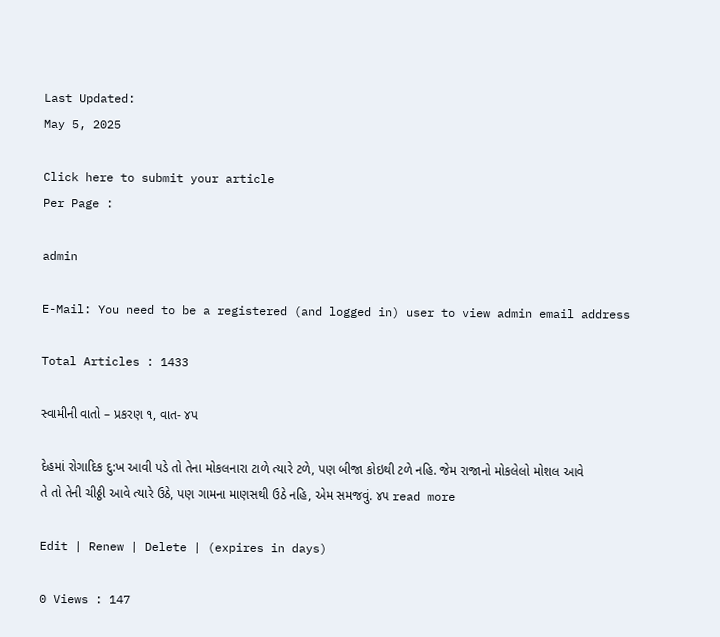Last Updated:
May 5, 2025

Click here to submit your article
Per Page :

admin

E-Mail: You need to be a registered (and logged in) user to view admin email address

Total Articles : 1433

સ્વામીની વાતો – પ્રકરણ ૧, વાત- ૪પ

દેહમાં રોગાદિક દુ:ખ આવી પડે તો તેના મોકલનારા ટાળે ત્‍યારે ટળે, પણ બીજા કોઇથી ટળે નહિ. જેમ રાજાનો મોકલેલો મોશલ આવે તે તો તેની ચીઠ્ઠી આવે ત્‍યારે ઉઠે, પણ ગામના માણસથી ઉઠે નહિ, એમ સમજવું. ૪૫ read more

Edit | Renew | Delete | (expires in days)

0 Views : 147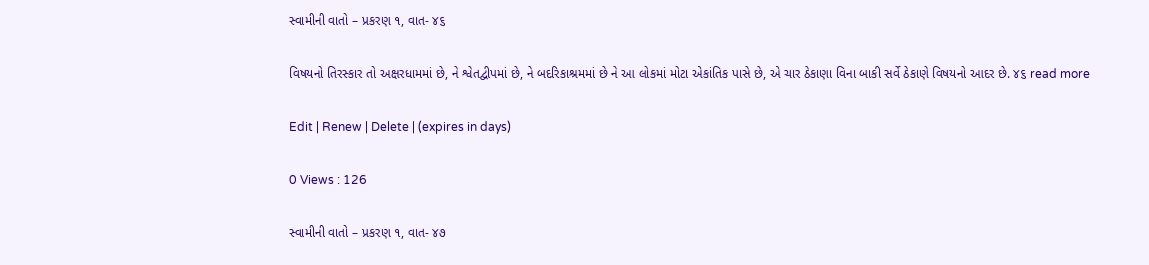સ્વામીની વાતો – પ્રકરણ ૧, વાત- ૪૬

વિષયનો તિરસ્‍કાર તો અક્ષરધામમાં છે, ને શ્વેતદ્વીપમાં છે, ને બદરિકાશ્રમમાં છે ને આ લોકમાં મોટા એકાંતિક પાસે છે, એ ચાર ઠેકાણા વિના બાકી સર્વે ઠેકાણે વિષયનો આદર છે. ૪૬ read more

Edit | Renew | Delete | (expires in days)

0 Views : 126

સ્વામીની વાતો – પ્રકરણ ૧, વાત- ૪૭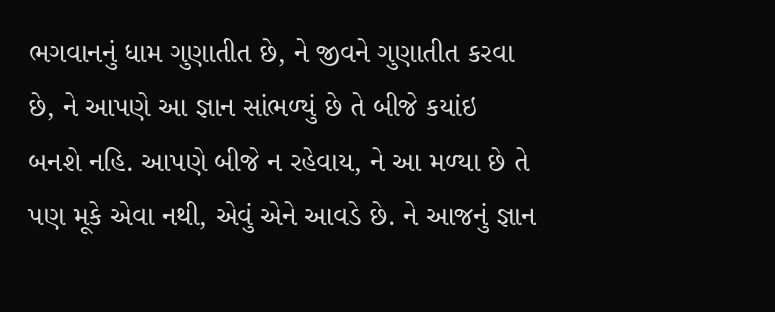ભગવાનનું ધામ ગુણાતીત છે, ને જીવને ગુણાતીત કરવા છે, ને આપણે આ જ્ઞાન સાંભળ્‍યું છે તે બીજે કયાંઇ બનશે નહિ. આપણે બીજે ન રહેવાય, ને આ મળ્‍યા છે તે પણ મૂકે એવા નથી, એવું એને આવડે છે. ને આજનું જ્ઞાન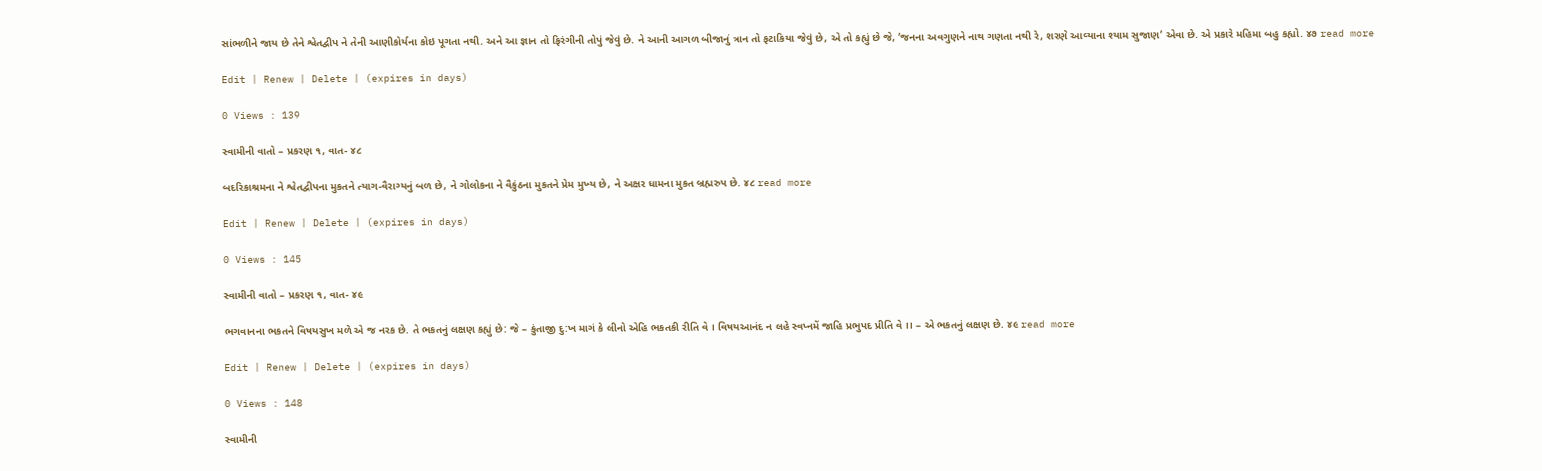સાંભળીને જાય છે તેને શ્વેતદ્વીપ ને તેની આણીકોર્યના કોઇ પૂગતા નથી. અને આ જ્ઞાન તો ફિરંગીની તોપું જેવું છે. ને આની આગળ બીજાનું ત્રાન તો ફટાકિયા જેવું છે, એ તો કહ્યું છે જે, ‘જનના અવગુણને નાથ ગણતા નથી રે, શરણે આવ્‍યાના શ્‍યામ સુજાણ’ એવા છે. એ પ્રકારે મહિમા બહુ કહ્યો. ૪૭ read more

Edit | Renew | Delete | (expires in days)

0 Views : 139

સ્વામીની વાતો – પ્રકરણ ૧, વાત- ૪૮

બદરિકાશ્રમના ને શ્વેતદ્વીપના મુકતને ત્‍યાગ-વૈરાગ્‍યનું બળ છે, ને ગોલોકના ને વૈકુંઠના મુકતને પ્રેમ મુખ્‍ય છે, ને અક્ષર ધામના મુકત બ્રહ્મરુપ છે. ૪૮ read more

Edit | Renew | Delete | (expires in days)

0 Views : 145

સ્વામીની વાતો – પ્રકરણ ૧, વાત- ૪૯

ભગવાનના ભકતને વિષયસુખ મળે એ જ નરક છે. તે ભકતનું લક્ષણ કહ્યું છે: જે – કુંતાજી દુ:ખ માગં કે લીનો એહિ ભકતકી રીતિ વે । વિષયઆનંદ ન લહે સ્વપ્નમેં જાહિ પ્રભુપદ પ્રીતિ વે ।। – એ ભકતનું લક્ષણ છે. ૪૯ read more

Edit | Renew | Delete | (expires in days)

0 Views : 148

સ્વામીની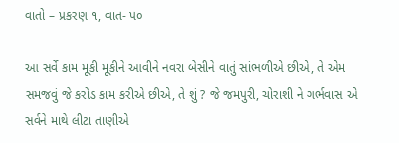વાતો – પ્રકરણ ૧, વાત- પ૦

આ સર્વે કામ મૂકી મૂકીને આવીને નવરા બેસીને વાતું સાંભળીએ છીએ, તે એમ સમજવું જે કરોડ કામ કરીએ છીએ, તે શું ? જે જમપુરી, ચોરાશી ને ગર્ભવાસ એ સર્વને માથે લીટા તાણીએ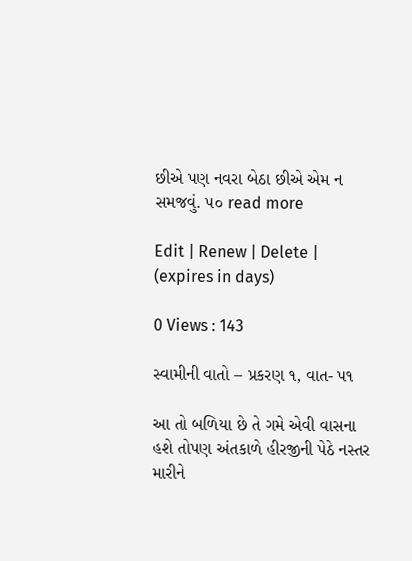છીએ પણ નવરા બેઠા છીએ એમ ન સમજવું. ૫૦ read more

Edit | Renew | Delete | (expires in days)

0 Views : 143

સ્વામીની વાતો – પ્રકરણ ૧, વાત- પ૧

આ તો બળિયા છે તે ગમે એવી વાસના હશે તોપણ અંતકાળે હીરજીની પેઠે નસ્‍તર મારીને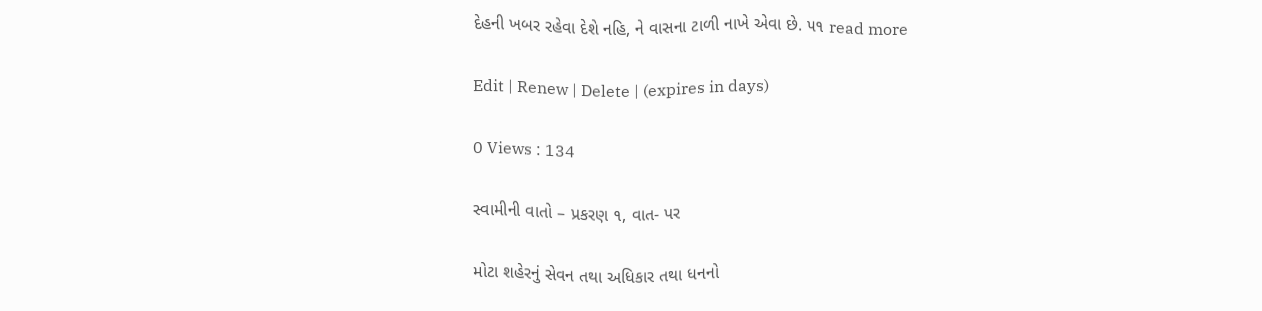દેહની ખબર રહેવા દેશે નહિ, ને વાસના ટાળી નાખે એવા છે. ૫૧ read more

Edit | Renew | Delete | (expires in days)

0 Views : 134

સ્વામીની વાતો – પ્રકરણ ૧, વાત- પર

મોટા શહેરનું સેવન તથા અધિકાર તથા ધનનો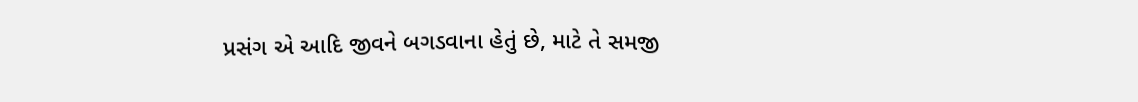પ્રસંગ એ આદિ જીવને બગડવાના હેતું છે, માટે તે સમજી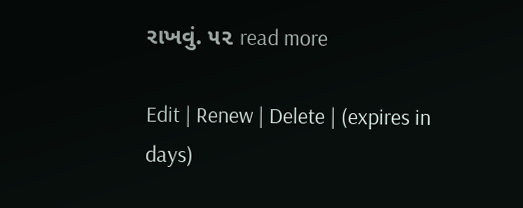રાખવું. ૫૨ read more

Edit | Renew | Delete | (expires in days)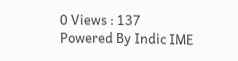0 Views : 137
Powered By Indic IME